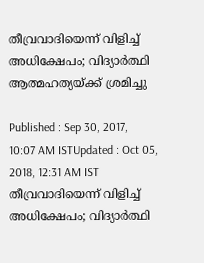തീവ്രവാദിയെന്ന് വിളിച്ച് അധിക്ഷേപം; വിദ്യാര്‍ത്ഥി ആത്മഹത്യയ്ക്ക് ശ്രമിച്ചു

Published : Sep 30, 2017, 10:07 AM ISTUpdated : Oct 05, 2018, 12:31 AM IST
തീവ്രവാദിയെന്ന് വിളിച്ച് അധിക്ഷേപം; വിദ്യാര്‍ത്ഥി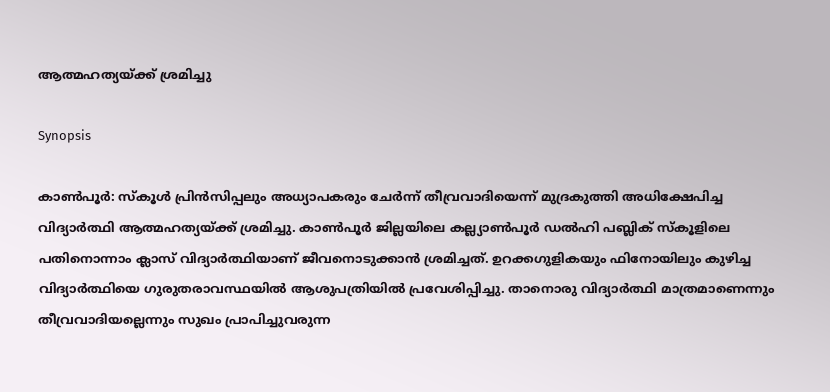ആത്മഹത്യയ്ക്ക് ശ്രമിച്ചു

Synopsis

കാണ്‍പൂര്‍: സ്കൂള്‍ പ്രിന്‍സിപ്പലും അധ്യാപകരും ചേര്‍ന്ന് തീവ്രവാദിയെന്ന് മുദ്രകുത്തി അധിക്ഷേപിച്ച വിദ്യാര്‍ത്ഥി ആത്മഹത്യയ്ക്ക് ശ്രമിച്ചു. കാണ്‍പൂര്‍ ജില്ലയിലെ കല്ല്യാണ്‍പൂര്‍ ഡല്‍ഹി പബ്ലിക് സ്കൂളിലെ പതിനൊന്നാം ക്ലാസ് വിദ്യാര്‍ത്ഥിയാണ് ജീവനൊടുക്കാന്‍ ശ്രമിച്ചത്. ഉറക്കഗുളികയും ഫിനോയിലും കുഴിച്ച വിദ്യാര്‍ത്ഥിയെ ഗുരുതരാവസ്ഥയില്‍ ആശുപത്രിയില്‍ പ്രവേശിപ്പിച്ചു. താനൊരു വിദ്യാര്‍ത്ഥി മാത്രമാണെന്നും തീവ്രവാദിയല്ലെന്നും സുഖം പ്രാപിച്ചുവരുന്ന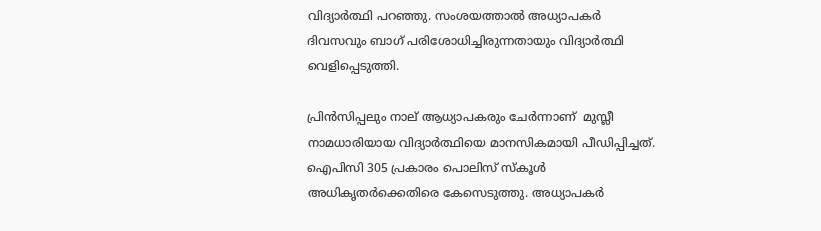വിദ്യാര്‍ത്ഥി പറഞ്ഞു. സംശയത്താല്‍ അധ്യാപകര്‍ ദിവസവും ബാഗ് പരിശോധിച്ചിരുന്നതായും വിദ്യാര്‍ത്ഥി വെളിപ്പെടുത്തി.

പ്രിന്‍സിപ്പലും നാല് ആധ്യാപകരും ചേര്‍ന്നാണ്  മുസ്ലീ നാമധാരിയായ വിദ്യാര്‍ത്ഥിയെ മാനസികമായി പീഡിപ്പിച്ചത്. ഐപിസി 305 പ്രകാരം പൊലിസ് സ്കൂള്‍ അധികൃതര്‍ക്കെതിരെ കേസെടുത്തു. അധ്യാപകര്‍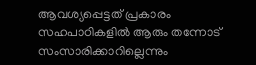ആവശ്യപ്പെട്ടത് പ്രകാരം സഹപാഠികളില്‍ ആരും തന്നോട് സംസാരിക്കാറില്ലെന്നും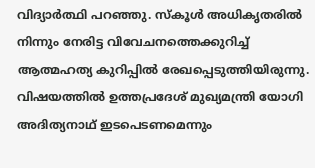വിദ്യാര്‍ത്ഥി പറഞ്ഞു. സ്കൂള്‍ അധികൃതരില്‍ നിന്നും നേരിട്ട വിവേചനത്തെക്കുറിച്ച് ആത്മഹത്യ കുറിപ്പില്‍ രേഖപ്പെടുത്തിയിരുന്നു. വിഷയത്തില്‍ ഉത്തപ്രദേശ് മുഖ്യമന്ത്രി യോഗി അദിത്യനാഥ് ഇടപെടണമെന്നും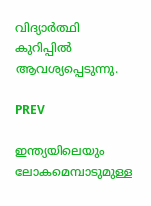വിദ്യാര്‍ത്ഥി കുറിപ്പില്‍ ആവശ്യപ്പെടുന്നു.

PREV

ഇന്ത്യയിലെയും ലോകമെമ്പാടുമുള്ള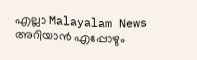എല്ലാ Malayalam News അറിയാൻ എപ്പോഴും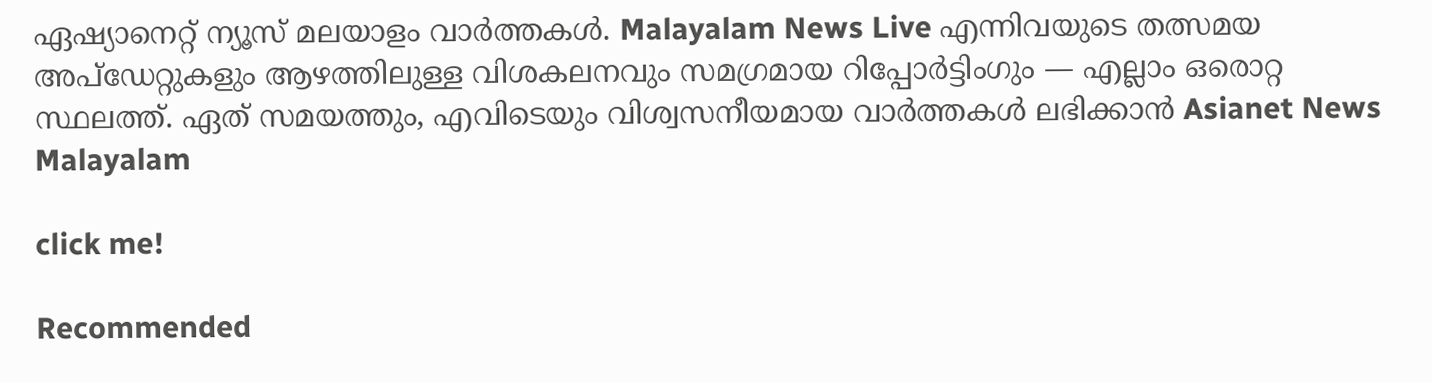ഏഷ്യാനെറ്റ് ന്യൂസ് മലയാളം വാർത്തകൾ. Malayalam News Live എന്നിവയുടെ തത്സമയ അപ്‌ഡേറ്റുകളും ആഴത്തിലുള്ള വിശകലനവും സമഗ്രമായ റിപ്പോർട്ടിംഗും — എല്ലാം ഒരൊറ്റ സ്ഥലത്ത്. ഏത് സമയത്തും, എവിടെയും വിശ്വസനീയമായ വാർത്തകൾ ലഭിക്കാൻ Asianet News Malayalam

click me!

Recommended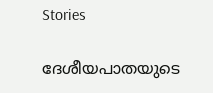Stories

ദേശീയപാതയുടെ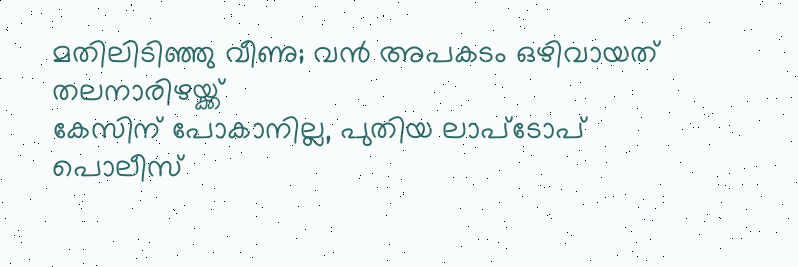മതിലിടിഞ്ഞു വീണു; വൻ അപകടം ഒഴിവായത് തലനാരിഴയ്ക്ക്
കേസിന് പോകാനില്ല, പുതിയ ലാപ്ടോപ് പൊലീസ്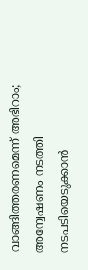വാങ്ങിത്തരണമെന്ന് അഭിറാം; അന്വേഷണം നടത്തി നടപടിയെടുക്കാൻ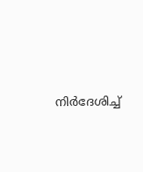നിർദേശിച്ച്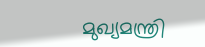മുഖ്യമന്ത്രി